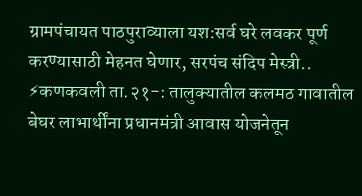ग्रामपंचायत पाठपुराव्याला यश:सर्व घरे लवकर पूर्ण करण्यासाठी मेहनत घेणार, सरपंच संदिप मेस्त्री..
⚡कणकवली ता.२१-: तालुक्यातील कलमठ गावातील बेघर लाभार्थींना प्रधानमंत्री आवास योजनेतून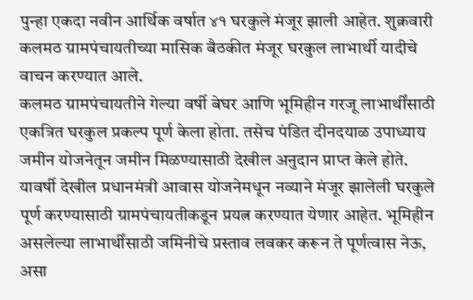पुन्हा एकदा नवीन आर्थिक वर्षात ४१ घरकुले मंजूर झाली आहेत. शुक्रवारी कलमठ ग्रामपंचायतीच्या मासिक बैठकीत मंजूर घरकुल लाभार्थी यादीचे वाचन करण्यात आले.
कलमठ ग्रामपंचायतीने गेल्या वर्षी बेघर आणि भूमिहीन गरजू लाभार्थींसाठी एकत्रित घरकुल प्रकल्प पूर्ण केला होता. तसेच पंडित दीनदयाळ उपाध्याय जमीन योजनेतून जमीन मिळण्यासाठी देखील अनुदान प्राप्त केले होते.
यावर्षी देखील प्रधानमंत्री आवास योजनेमधून नव्याने मंजूर झालेली घरकुले पूर्ण करण्यासाठी ग्रामपंचायतीकडून प्रयत्न करण्यात येणार आहेत. भूमिहीन असलेल्या लाभार्थींसाठी जमिनीचे प्रस्ताव लवकर करून ते पूर्णत्वास नेऊ, असा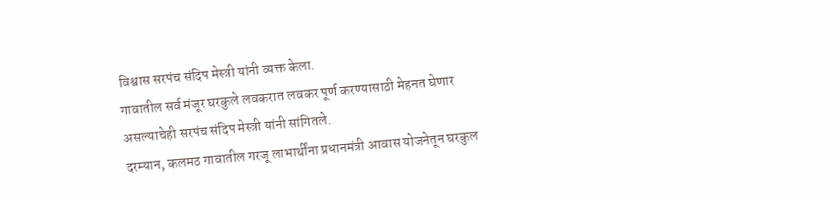विश्वास सरपंच संदिप मेस्त्री यांनी व्यक्त केला.
गावातील सर्व मंजूर घरकुले लवकरात लवकर पूर्ण करण्यासाठी मेहनत घेणार असल्याचेही सरपंच संदिप मेस्त्री यांनी सांगितले.
दरम्यान, कलमठ गावातील गरजू लाभार्थींना प्रधानमंत्री आवास योजनेतून घरकुल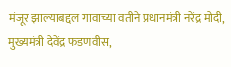मंजूर झाल्याबद्दल गावाच्या वतीने प्रधानमंत्री नरेंद्र मोदी, मुख्यमंत्री देवेंद्र फडणवीस,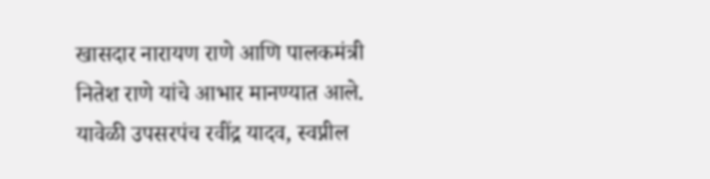खासदार नारायण राणे आणि पालकमंत्री नितेश राणे यांचे आभार मानण्यात आले.
यावेळी उपसरपंच रवींद्र यादव, स्वप्नील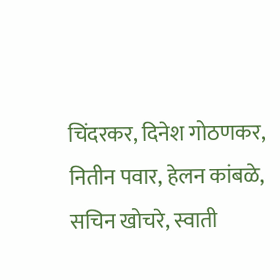चिंदरकर, दिनेश गोठणकर, नितीन पवार, हेलन कांबळे, सचिन खोचरे, स्वाती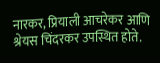नारकर, प्रियाली आचरेकर आणि श्रेयस चिंदरकर उपस्थित होते.